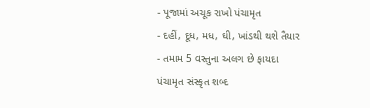- પૂજામાં અચૂક રાખો પંચામૃત
- દહીં, દૂધ, મધ, ઘી, ખાંડથી થશે તૈયાર
- તમામ 5 વસ્તુના અલગ છે ફાયદા
પંચામૃત સંસ્કૃત શબ્દ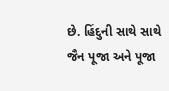છે. હિંદુની સાથે સાથે જૈન પૂજા અને પૂજા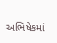અભિષેકમાં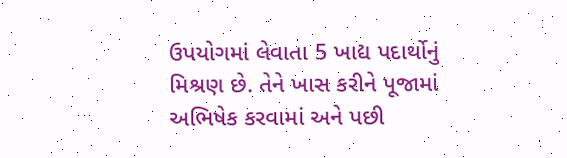ઉપયોગમાં લેવાતા 5 ખાદ્ય પદાર્થોનું મિશ્રણ છે. તેને ખાસ કરીને પૂજામાં અભિષેક કરવામાં અને પછી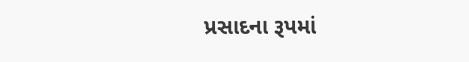પ્રસાદના રૂપમાં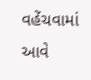વહેંચવામાં આવે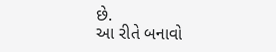છે.
આ રીતે બનાવો